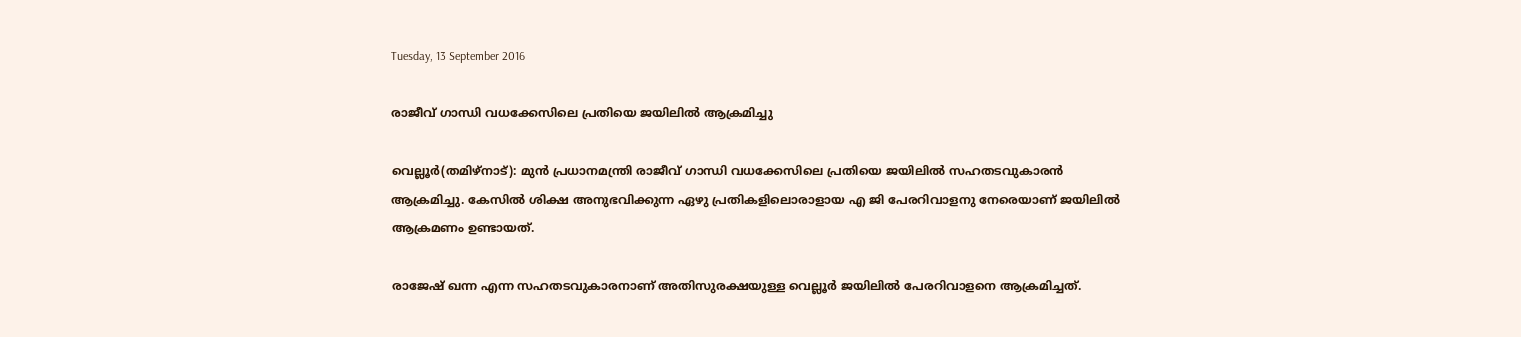Tuesday, 13 September 2016

രാജീവ് ഗാന്ധി വധക്കേസിലെ പ്രതിയെ ജയിലില്‍ ആക്രമിച്ചു

വെല്ലൂര്‍(തമിഴ്നാട്): മുന്‍ പ്രധാനമന്ത്രി രാജീവ് ഗാന്ധി വധക്കേസിലെ പ്രതിയെ ജയിലില്‍ സഹതടവുകാരന്‍ ആക്രമിച്ചു. കേസില്‍ ശിക്ഷ അനുഭവിക്കുന്ന ഏഴു പ്രതികളിലൊരാളായ എ ജി പേരറിവാളനു നേരെയാണ് ജയിലില്‍ ആക്രമണം ഉണ്ടായത്.

രാജേഷ് ഖന്ന എന്ന സഹതടവുകാരനാണ് അതിസുരക്ഷയുള്ള വെല്ലൂര്‍ ജയിലില്‍ പേരറിവാളനെ ആക്രമിച്ചത്.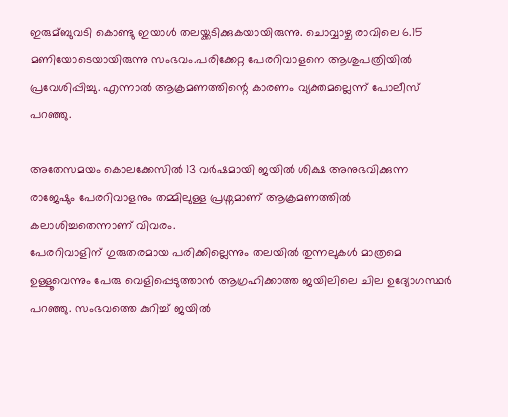ഇരുമ്ബുവടി കൊണ്ടു ഇയാള്‍ തലയ്ക്കടിക്കുകയായിരുന്നു. ചൊവ്വാഴ്ച രാവിലെ 6.15 മണിയോടെയായിരുന്നു സംഭവം.പരിക്കേറ്റ പേരറിവാളനെ ആശുപത്രിയില്‍ പ്രവേശിപ്പിച്ചു. എന്നാല്‍ ആക്രമണത്തിന്റെ കാരണം വ്യക്തമല്ലെന്ന് പോലീസ് പറഞ്ഞു.

അതേസമയം കൊലക്കേസില്‍ 13 വര്‍ഷമായി ജയില്‍ ശിക്ഷ അനുഭവിക്കുന്ന രാജേഷും പേരറിവാളനും തമ്മിലുള്ള പ്രശ്നമാണ് ആക്രമണത്തില്‍ കലാശിച്ചതെന്നാണ് വിവരം.
പേരറിവാളിന് ഗുരുതരമായ പരിക്കില്ലെന്നും തലയില്‍ തുന്നലുകള്‍ മാത്രമെ ഉള്ളൂവെന്നും പേരു വെളിപ്പെടുത്താന്‍ ആഗ്രഹിക്കാത്ത ജയിലിലെ ചില ഉദ്യോഗസ്ഥര്‍ പറഞ്ഞു. സംഭവത്തെ കുറിച്ച്‌ ജയില്‍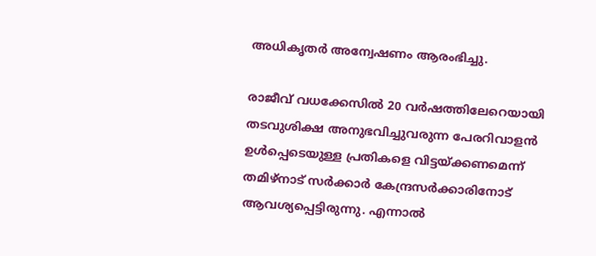അധികൃതര്‍ അന്വേഷണം ആരംഭിച്ചു.

രാജീവ് വധക്കേസില്‍ 20 വര്‍ഷത്തിലേറെയായി തടവുശിക്ഷ അനുഭവിച്ചുവരുന്ന പേരറിവാളന്‍
ഉള്‍പ്പെടെയുള്ള പ്രതികളെ വിട്ടയ്ക്കണമെന്ന് തമിഴ്നാട് സര്‍ക്കാര്‍ കേന്ദ്രസര്‍ക്കാരിനോട് ആവശ്യപ്പെട്ടിരുന്നു. എന്നാല്‍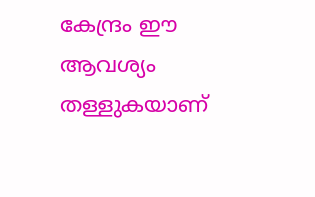കേന്ദ്രം ഈ ആവശ്യം തള്ളുകയാണ്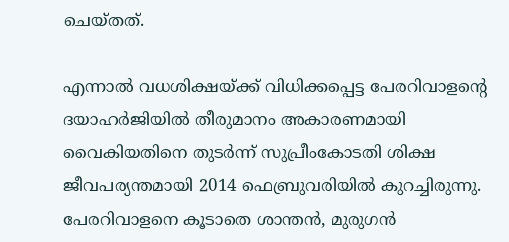ചെയ്തത്.

എന്നാല്‍ വധശിക്ഷയ്ക്ക് വിധിക്കപ്പെട്ട പേരറിവാളന്റെ ദയാഹര്‍ജിയില്‍ തീരുമാനം അകാരണമായി വൈകിയതിനെ തുടര്‍ന്ന് സുപ്രീംകോടതി ശിക്ഷ ജീവപര്യന്തമായി 2014 ഫെബ്രുവരിയില്‍ കുറച്ചിരുന്നു. പേരറിവാളനെ കൂടാതെ ശാന്തന്‍, മുരുഗന്‍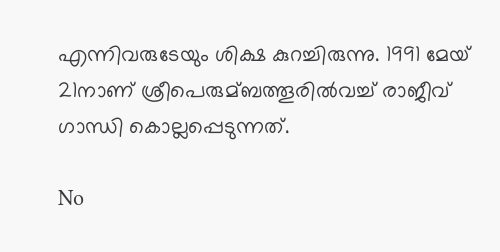എന്നിവരുടേയും ശിക്ഷ കുറച്ചിരുന്നു. 1991 മേയ് 21നാണ് ശ്രീപെരുമ്ബത്തൂരില്‍വച്ച്‌ രാജീവ് ഗാന്ധി കൊല്ലപ്പെടുന്നത്.

No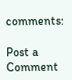comments:

Post a Comment